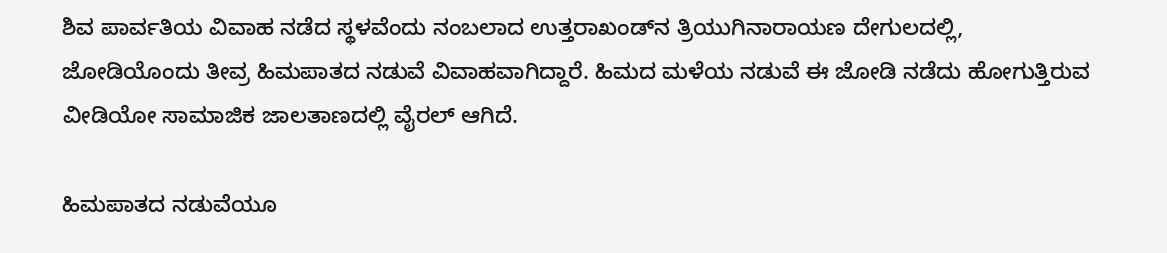ಶಿವ ಪಾರ್ವತಿಯ ವಿವಾಹ ನಡೆದ ಸ್ಥಳವೆಂದು ನಂಬಲಾದ ಉತ್ತರಾಖಂಡ್‌ನ ತ್ರಿಯುಗಿನಾರಾಯಣ ದೇಗುಲದಲ್ಲಿ, ಜೋಡಿಯೊಂದು ತೀವ್ರ ಹಿಮಪಾತದ ನಡುವೆ ವಿವಾಹವಾಗಿದ್ದಾರೆ. ಹಿಮದ ಮಳೆಯ ನಡುವೆ ಈ ಜೋಡಿ ನಡೆದು ಹೋಗುತ್ತಿರುವ ವೀಡಿಯೋ ಸಾಮಾಜಿಕ ಜಾಲತಾಣದಲ್ಲಿ ವೈರಲ್ ಆಗಿದೆ.

ಹಿಮಪಾತದ ನಡುವೆಯೂ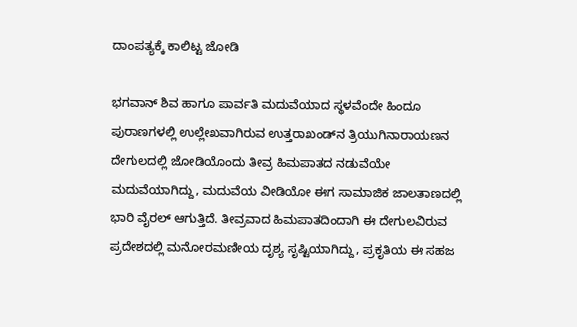ದಾಂಪತ್ಯಕ್ಕೆ ಕಾಲಿಟ್ಟ ಜೋಡಿ

ಭಗವಾನ್ ಶಿವ ಹಾಗೂ ಪಾರ್ವತಿ ಮದುವೆಯಾದ ಸ್ಥಳವೆಂದೇ ಹಿಂದೂ ಪುರಾಣಗಳಲ್ಲಿ ಉಲ್ಲೇಖವಾಗಿರುವ ಉತ್ತರಾಖಂಡ್‌ನ ತ್ರಿಯುಗಿನಾರಾಯಣನ ದೇಗುಲದಲ್ಲಿ ಜೋಡಿಯೊಂದು ತೀವ್ರ ಹಿಮಪಾತದ ನಡುವೆಯೇ ಮದುವೆಯಾಗಿದ್ದು, ಮದುವೆಯ ವೀಡಿಯೋ ಈಗ ಸಾಮಾಜಿಕ ಜಾಲತಾಣದಲ್ಲಿ ಭಾರಿ ವೈರಲ್ ಆಗುತ್ತಿದೆ. ತೀವ್ರವಾದ ಹಿಮಪಾತದಿಂದಾಗಿ ಈ ದೇಗುಲವಿರುವ ಪ್ರದೇಶದಲ್ಲಿ ಮನೋರಮಣೀಯ ದೃಶ್ಯ ಸೃಷ್ಟಿಯಾಗಿದ್ದು, ಪ್ರಕೃತಿಯ ಈ ಸಹಜ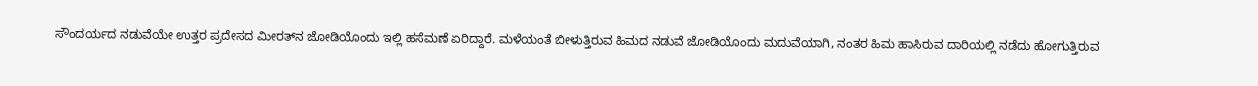ಸೌಂದರ್ಯದ ನಡುವೆಯೇ ಉತ್ತರ ಪ್ರದೇಸದ ಮೀರತ್‌ನ ಜೋಡಿಯೊಂದು ಇಲ್ಲಿ ಹಸೆಮಣೆ ಏರಿದ್ದಾರೆ. ಮಳೆಯಂತೆ ಬೀಳುತ್ತಿರುವ ಹಿಮದ ನಡುವೆ ಜೋಡಿಯೊಂದು ಮದುವೆಯಾಗಿ, ನಂತರ ಹಿಮ ಹಾಸಿರುವ ದಾರಿಯಲ್ಲಿ ನಡೆದು ಹೋಗುತ್ತಿರುವ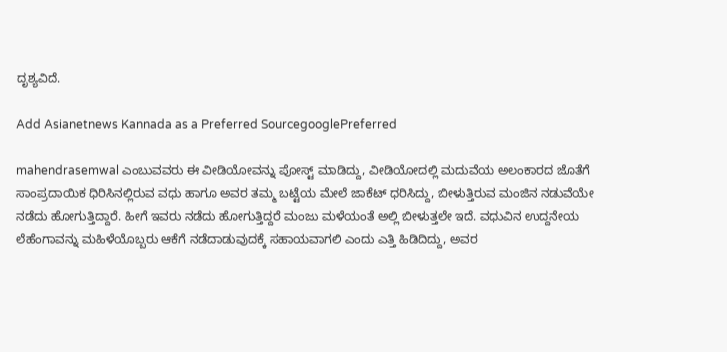ದೃಶ್ಯವಿದೆ.

Add Asianetnews Kannada as a Preferred SourcegooglePreferred

mahendrasemwal ಎಂಬುವವರು ಈ ವೀಡಿಯೋವನ್ನು ಪೋಸ್ಟ್ ಮಾಡಿದ್ದು, ವೀಡಿಯೋದಲ್ಲಿ ಮದುವೆಯ ಅಲಂಕಾರದ ಜೊತೆಗೆ ಸಾಂಪ್ರದಾಯಿಕ ಧಿರಿಸಿನಲ್ಲಿರುವ ವಧು ಹಾಗೂ ಅವರ ತಮ್ಮ ಬಟ್ಟೆಯ ಮೇಲೆ ಜಾಕೆಟ್ ಧರಿಸಿದ್ದು, ಬೀಳುತ್ತಿರುವ ಮಂಜಿನ ನಡುವೆಯೇ ನಡೆದು ಹೋಗುತ್ತಿದ್ದಾರೆ. ಹೀಗೆ ಇವರು ನಡೆದು ಹೋಗುತ್ತಿದ್ದರೆ ಮಂಜು ಮಳೆಯಂತೆ ಅಲ್ಲಿ ಬೀಳುತ್ತಲೇ ಇದೆ. ವಧುವಿನ ಉದ್ದನೇಯ ಲೆಹೆಂಗಾವನ್ನು ಮಹಿಳೆಯೊಬ್ಬರು ಆಕೆಗೆ ನಡೆದಾಡುವುದಕ್ಕೆ ಸಹಾಯವಾಗಲಿ ಎಂದು ಎತ್ತಿ ಹಿಡಿದಿದ್ದು, ಅವರ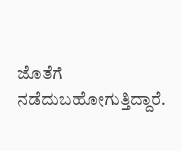ಜೊತೆಗೆ ನಡೆದುಬಹೋಗುತ್ತಿದ್ದಾರೆ.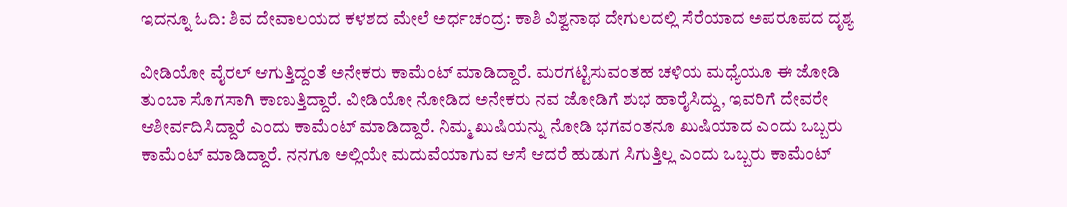ಇದನ್ನೂ ಓದಿ: ಶಿವ ದೇವಾಲಯದ ಕಳಶದ ಮೇಲೆ ಅರ್ಧಚಂದ್ರ: ಕಾಶಿ ವಿಶ್ವನಾಥ ದೇಗುಲದಲ್ಲಿ ಸೆರೆಯಾದ ಅಪರೂಪದ ದೃಶ್ಯ

ವೀಡಿಯೋ ವೈರಲ್ ಆಗುತ್ತಿದ್ದಂತೆ ಅನೇಕರು ಕಾಮೆಂಟ್ ಮಾಡಿದ್ದಾರೆ. ಮರಗಟ್ಟಿಸುವಂತಹ ಚಳಿಯ ಮಧ್ಯೆಯೂ ಈ ಜೋಡಿ ತುಂಬಾ ಸೊಗಸಾಗಿ ಕಾಣುತ್ತಿದ್ದಾರೆ. ವೀಡಿಯೋ ನೋಡಿದ ಅನೇಕರು ನವ ಜೋಡಿಗೆ ಶುಭ ಹಾರೈಸಿದ್ದು, ಇವರಿಗೆ ದೇವರೇ ಆಶೀರ್ವದಿಸಿದ್ದಾರೆ ಎಂದು ಕಾಮೆಂಟ್ ಮಾಡಿದ್ದಾರೆ. ನಿಮ್ಮ ಖುಷಿಯನ್ನು ನೋಡಿ ಭಗವಂತನೂ ಖುಷಿಯಾದ ಎಂದು ಒಬ್ಬರು ಕಾಮೆಂಟ್ ಮಾಡಿದ್ದಾರೆ. ನನಗೂ ಅಲ್ಲಿಯೇ ಮದುವೆಯಾಗುವ ಆಸೆ ಆದರೆ ಹುಡುಗ ಸಿಗುತ್ತಿಲ್ಲ ಎಂದು ಒಬ್ಬರು ಕಾಮೆಂಟ್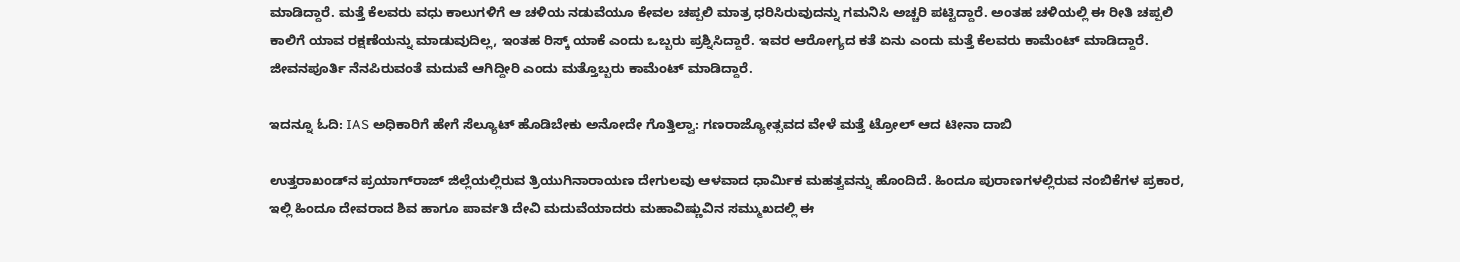ಮಾಡಿದ್ದಾರೆ. ಮತ್ತೆ ಕೆಲವರು ವಧು ಕಾಲುಗಳಿಗೆ ಆ ಚಳಿಯ ನಡುವೆಯೂ ಕೇವಲ ಚಪ್ಪಲಿ ಮಾತ್ರ ಧರಿಸಿರುವುದನ್ನು ಗಮನಿಸಿ ಅಚ್ಚರಿ ಪಟ್ಟಿದ್ದಾರೆ. ಅಂತಹ ಚಳಿಯಲ್ಲಿ ಈ ರೀತಿ ಚಪ್ಪಲಿ ಕಾಲಿಗೆ ಯಾವ ರಕ್ಷಣೆಯನ್ನು ಮಾಡುವುದಿಲ್ಲ, ಇಂತಹ ರಿಸ್ಕ್‌ ಯಾಕೆ ಎಂದು ಒಬ್ಬರು ಪ್ರಶ್ನಿಸಿದ್ದಾರೆ. ಇವರ ಆರೋಗ್ಯದ ಕತೆ ಏನು ಎಂದು ಮತ್ತೆ ಕೆಲವರು ಕಾಮೆಂಟ್ ಮಾಡಿದ್ದಾರೆ. ಜೀವನಪೂರ್ತಿ ನೆನಪಿರುವಂತೆ ಮದುವೆ ಆಗಿದ್ದೀರಿ ಎಂದು ಮತ್ತೊಬ್ಬರು ಕಾಮೆಂಟ್ ಮಾಡಿದ್ದಾರೆ.

ಇದನ್ನೂ ಓದಿ: IAS ಅಧಿಕಾರಿಗೆ ಹೇಗೆ ಸೆಲ್ಯೂಟ್ ಹೊಡಿಬೇಕು ಅನೋದೇ ಗೊತ್ತಿಲ್ವಾ: ಗಣರಾಜ್ಯೋತ್ಸವದ ವೇಳೆ ಮತ್ತೆ ಟ್ರೋಲ್ ಆದ ಟೀನಾ ದಾಬಿ

ಉತ್ತರಾಖಂಡ್‌ನ ಪ್ರಯಾಗ್‌ರಾಜ್ ಜಿಲ್ಲೆಯಲ್ಲಿರುವ ತ್ರಿಯುಗಿನಾರಾಯಣ ದೇಗುಲವು ಆಳವಾದ ಧಾರ್ಮಿಕ ಮಹತ್ವವನ್ನು ಹೊಂದಿದೆ. ಹಿಂದೂ ಪುರಾಣಗಳಲ್ಲಿರುವ ನಂಬಿಕೆಗಳ ಪ್ರಕಾರ, ಇಲ್ಲಿ ಹಿಂದೂ ದೇವರಾದ ಶಿವ ಹಾಗೂ ಪಾರ್ವತಿ ದೇವಿ ಮದುವೆಯಾದರು ಮಹಾವಿಷ್ಣುವಿನ ಸಮ್ಮುಖದಲ್ಲಿ ಈ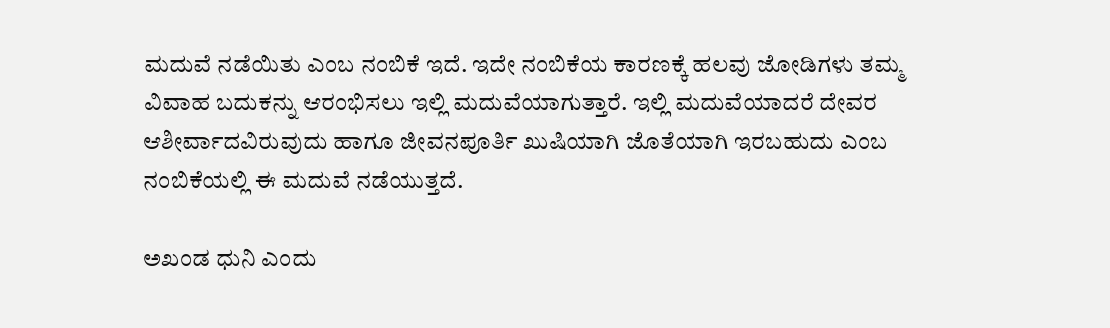ಮದುವೆ ನಡೆಯಿತು ಎಂಬ ನಂಬಿಕೆ ಇದೆ. ಇದೇ ನಂಬಿಕೆಯ ಕಾರಣಕ್ಕೆ ಹಲವು ಜೋಡಿಗಳು ತಮ್ಮ ವಿವಾಹ ಬದುಕನ್ನು ಆರಂಭಿಸಲು ಇಲ್ಲಿ ಮದುವೆಯಾಗುತ್ತಾರೆ. ಇಲ್ಲಿ ಮದುವೆಯಾದರೆ ದೇವರ ಆಶೀರ್ವಾದವಿರುವುದು ಹಾಗೂ ಜೀವನಪೂರ್ತಿ ಖುಷಿಯಾಗಿ ಜೊತೆಯಾಗಿ ಇರಬಹುದು ಎಂಬ ನಂಬಿಕೆಯಲ್ಲಿ ಈ ಮದುವೆ ನಡೆಯುತ್ತದೆ.

ಅಖಂಡ ಧುನಿ ಎಂದು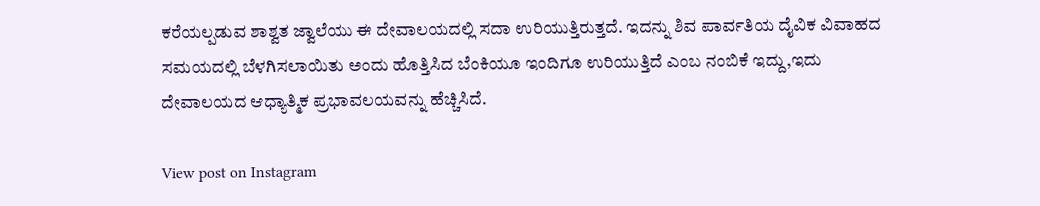ಕರೆಯಲ್ಪಡುವ ಶಾಶ್ವತ ಜ್ವಾಲೆಯು ಈ ದೇವಾಲಯದಲ್ಲಿ ಸದಾ ಉರಿಯುತ್ತಿರುತ್ತದೆ. ಇದನ್ನು ಶಿವ ಪಾರ್ವತಿಯ ದೈವಿಕ ವಿವಾಹದ ಸಮಯದಲ್ಲಿ ಬೆಳಗಿಸಲಾಯಿತು ಅಂದು ಹೊತ್ತಿಸಿದ ಬೆಂಕಿಯೂ ಇಂದಿಗೂ ಉರಿಯುತ್ತಿದೆ ಎಂಬ ನಂಬಿಕೆ ಇದ್ದು,ಇದು ದೇವಾಲಯದ ಆಧ್ಯಾತ್ಮಿಕ ಪ್ರಭಾವಲಯವನ್ನು ಹೆಚ್ಚಿಸಿದೆ.

View post on Instagram